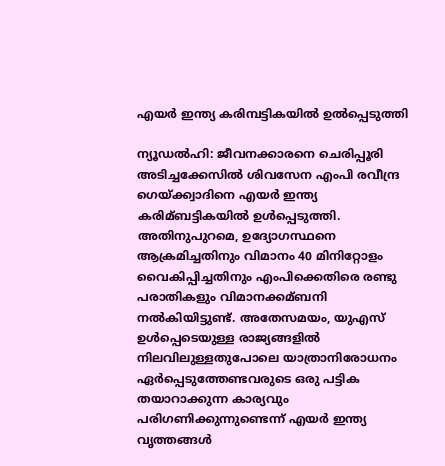എയര്‍ ഇന്ത്യ കരിമ്പട്ടികയില്‍ ഉല്‍പ്പെടുത്തി

ന്യൂഡല്‍ഹി: ജീവനക്കാരനെ ചെരിപ്പൂരി അടിച്ചക്കേസില്‍ ശിവസേന എംപി രവീന്ദ്ര ഗെയ്ക്ക്വാദിനെ എയര്‍ ഇന്ത്യ കരിമ്ബട്ടികയില്‍ ഉള്‍പ്പെടുത്തി. അതിനുപുറമെ, ഉദ്യോഗസ്ഥനെ ആക്രമിച്ചതിനും വിമാനം 40 മിനിറ്റോളം വൈകിപ്പിച്ചതിനും എംപിക്കെതിരെ രണ്ടു പരാതികളും വിമാനക്കമ്ബനി നല്‍കിയിട്ടുണ്ട്. അതേസമയം, യുഎസ് ഉള്‍പ്പെടെയുള്ള രാജ്യങ്ങളില്‍ നിലവിലുള്ളതുപോലെ യാത്രാനിരോധനം ഏര്‍പ്പെടുത്തേണ്ടവരുടെ ഒരു പട്ടിക തയാറാക്കുന്ന കാര്യവും പരിഗണിക്കുന്നുണ്ടെന്ന് എയര്‍ ഇന്ത്യ വൃത്തങ്ങള്‍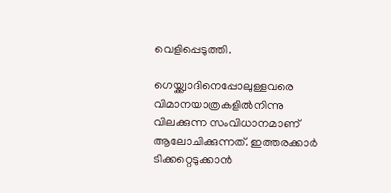വെളിപ്പെടുത്തി.

ഗെയ്ക്ക്വാദിനെപ്പോലുള്ളവരെ വിമാനയാത്രകളില്‍നിന്നു വിലക്കുന്ന സംവിധാനമാണ് ആലോചിക്കുന്നത്. ഇത്തരക്കാര്‍ ടിക്കറ്റെടുക്കാന്‍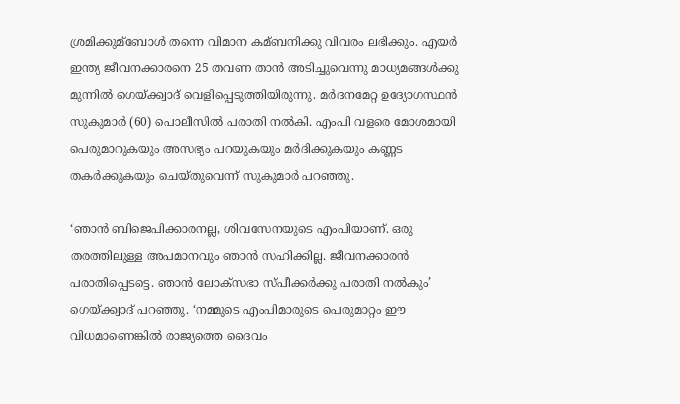ശ്രമിക്കുമ്‌ബോള്‍ തന്നെ വിമാന കമ്ബനിക്കു വിവരം ലഭിക്കും. എയര്‍ ഇന്ത്യ ജീവനക്കാരനെ 25 തവണ താന്‍ അടിച്ചുവെന്നു മാധ്യമങ്ങള്‍ക്കു മുന്നില്‍ ഗെയ്ക്ക്വാദ് വെളിപ്പെടുത്തിയിരുന്നു. മര്‍ദനമേറ്റ ഉദ്യോഗസ്ഥന്‍ സുകുമാര്‍ (60) പൊലീസില്‍ പരാതി നല്‍കി. എംപി വളരെ മോശമായി പെരുമാറുകയും അസഭ്യം പറയുകയും മര്‍ദിക്കുകയും കണ്ണട തകര്‍ക്കുകയും ചെയ്തുവെന്ന് സുകുമാര്‍ പറഞ്ഞു.

‘ഞാന്‍ ബിജെപിക്കാരനല്ല, ശിവസേനയുടെ എംപിയാണ്. ഒരു തരത്തിലുള്ള അപമാനവും ഞാന്‍ സഹിക്കില്ല. ജീവനക്കാരന്‍ പരാതിപ്പെടട്ടെ. ഞാന്‍ ലോക്‌സഭാ സ്പീക്കര്‍ക്കു പരാതി നല്‍കും’ ഗെയ്ക്ക്വാദ് പറഞ്ഞു. ‘നമ്മുടെ എംപിമാരുടെ പെരുമാറ്റം ഈ വിധമാണെങ്കില്‍ രാജ്യത്തെ ദൈവം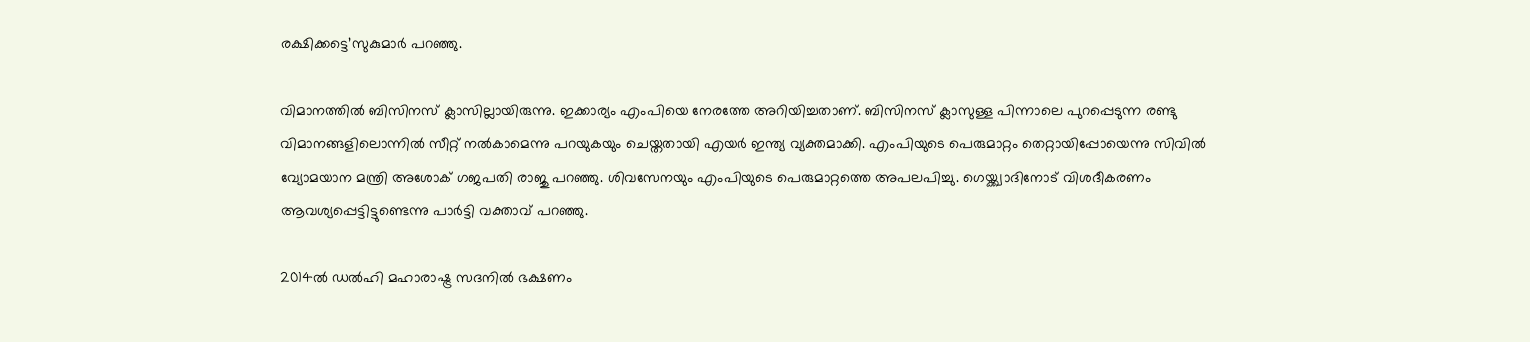രക്ഷിക്കട്ടെ’സുകുമാര്‍ പറഞ്ഞു.

വിമാനത്തില്‍ ബിസിനസ് ക്ലാസില്ലായിരുന്നു. ഇക്കാര്യം എംപിയെ നേരത്തേ അറിയിച്ചതാണ്. ബിസിനസ് ക്ലാസുള്ള പിന്നാലെ പുറപ്പെടുന്ന രണ്ടു വിമാനങ്ങളിലൊന്നില്‍ സീറ്റ് നല്‍കാമെന്നു പറയുകയും ചെയ്തതായി എയര്‍ ഇന്ത്യ വ്യക്തമാക്കി. എംപിയുടെ പെരുമാറ്റം തെറ്റായിപ്പോയെന്നു സിവില്‍ വ്യോമയാന മന്ത്രി അശോക് ഗജപതി രാജു പറഞ്ഞു. ശിവസേനയും എംപിയുടെ പെരുമാറ്റത്തെ അപലപിച്ചു. ഗെയ്ക്ക്വാദിനോട് വിശദീകരണം ആവശ്യപ്പെട്ടിട്ടുണ്ടെന്നു പാര്‍ട്ടി വക്താവ് പറഞ്ഞു.

2014ല്‍ ഡല്‍ഹി മഹാരാഷ്ട്ര സദനില്‍ ഭക്ഷണം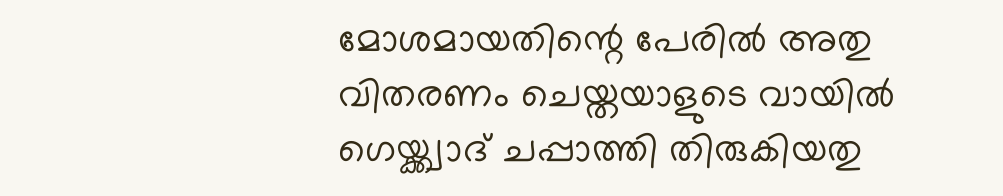മോശമായതിന്റെ പേരില്‍ അതു വിതരണം ചെയ്തയാളുടെ വായില്‍ ഗെയ്ക്ക്വാദ് ചപ്പാത്തി തിരുകിയതു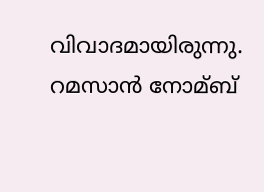വിവാദമായിരുന്നു. റമസാന്‍ നോമ്ബ്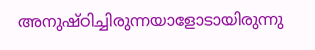അനുഷ്ഠിച്ചിരുന്നയാളോടായിരുന്നു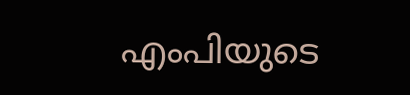എംപിയുടെ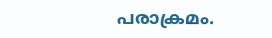പരാക്രമം.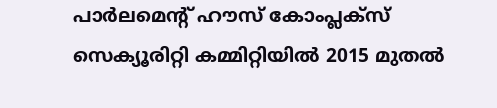പാര്‍ലമെന്റ് ഹൗസ് കോംപ്ലക്‌സ് സെക്യൂരിറ്റി കമ്മിറ്റിയില്‍ 2015 മുതല്‍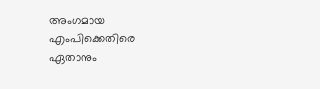അംഗമായ എംപിക്കെതിരെ ഏതാനും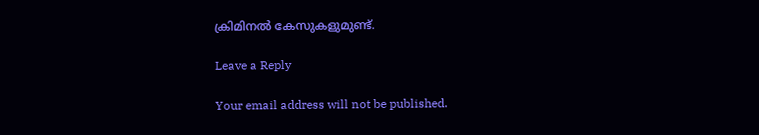ക്രിമിനല്‍ കേസുകളുമുണ്ട്.

Leave a Reply

Your email address will not be published.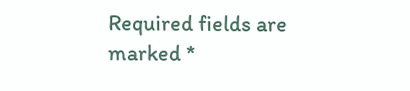Required fields are marked *